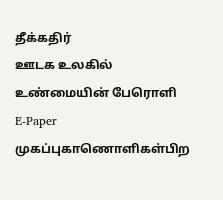தீக்கதிர்
ஊடக உலகில் உண்மையின் பேரொளி
E-Paper
முகப்புகாணொளிகள்பிற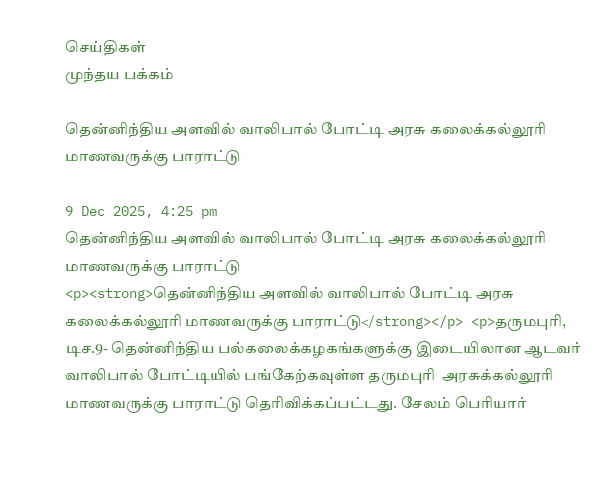செய்திகள்
முந்தய பக்கம்

தென்னிந்திய அளவில் வாலிபால் போட்டி அரசு கலைக்கல்லூரி மாணவருக்கு பாராட்டு

9 Dec 2025, 4:25 pm
தென்னிந்திய அளவில் வாலிபால் போட்டி அரசு கலைக்கல்லூரி மாணவருக்கு பாராட்டு
<p><strong>தென்னிந்திய அளவில் வாலிபால் போட்டி அரசு கலைக்கல்லூரி மாணவருக்கு பாராட்டு</strong></p> <p>தருமபுரி, டிச.9- தென்னிந்திய பல்கலைக்கழகங்களுக்கு இடையிலான ஆடவர் வாலிபால் போட்டியில் பங்கேற்கவுள்ள தருமபுரி  அரசுக்கல்லூரி மாணவருக்கு பாராட்டு தெரிவிக்கப்பட்டது. சேலம் பெரியார்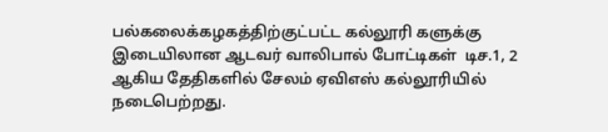பல்கலைக்கழகத்திற்குட்பட்ட கல்லூரி களுக்கு இடையிலான ஆடவர் வாலிபால் போட்டிகள்  டிச.1, 2 ஆகிய தேதிகளில் சேலம் ஏவிஎஸ் கல்லூரியில்  நடைபெற்றது.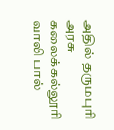அதில் தருமபுரி அரசு கலைக்கல்லூரி வாலி பால்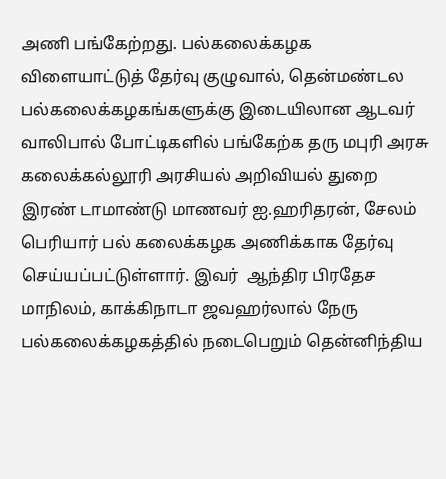அணி பங்கேற்றது. பல்கலைக்கழக விளையாட்டுத் தேர்வு குழுவால், தென்மண்டல பல்கலைக்கழகங்களுக்கு இடையிலான ஆடவர் வாலிபால் போட்டிகளில் பங்கேற்க தரு மபுரி அரசு கலைக்கல்லூரி அரசியல் அறிவியல் துறை இரண் டாமாண்டு மாணவர் ஐ.ஹரிதரன், சேலம் பெரியார் பல் கலைக்கழக அணிக்காக தேர்வு செய்யப்பட்டுள்ளார். இவர்  ஆந்திர பிரதேச மாநிலம், காக்கிநாடா ஜவஹர்லால் நேரு  பல்கலைக்கழகத்தில் நடைபெறும் தென்னிந்திய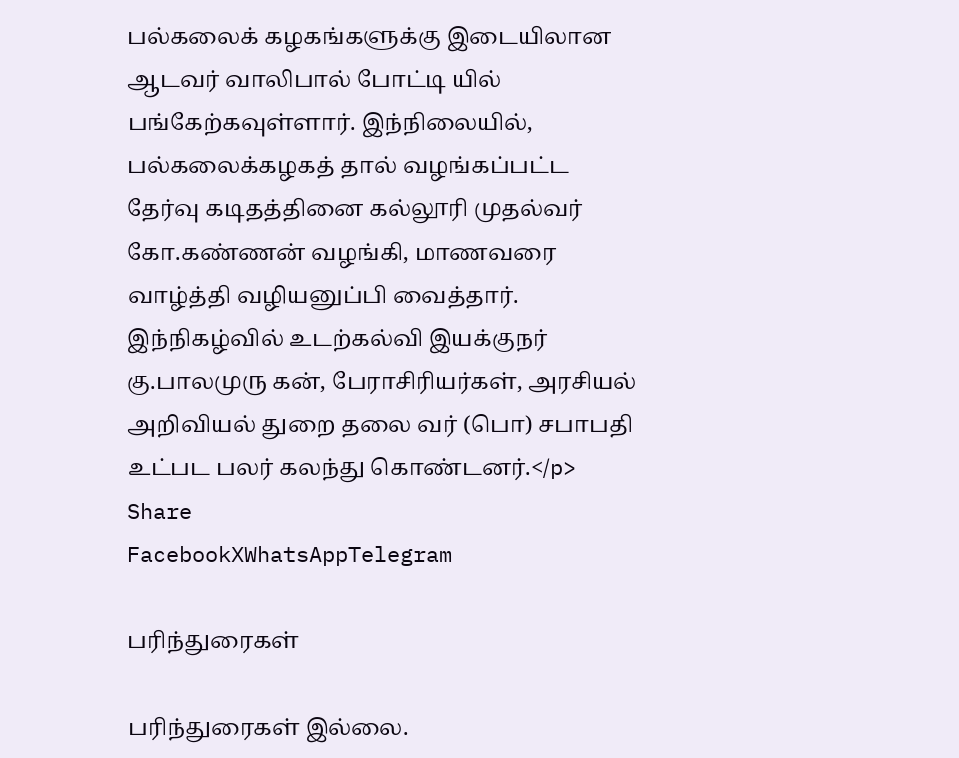பல்கலைக் கழகங்களுக்கு இடையிலான ஆடவர் வாலிபால் போட்டி யில் பங்கேற்கவுள்ளார். இந்நிலையில், பல்கலைக்கழகத் தால் வழங்கப்பட்ட தேர்வு கடிதத்தினை கல்லூரி முதல்வர்  கோ.கண்ணன் வழங்கி, மாணவரை வாழ்த்தி வழியனுப்பி வைத்தார். இந்நிகழ்வில் உடற்கல்வி இயக்குநர் கு.பாலமுரு கன், பேராசிரியர்கள், அரசியல் அறிவியல் துறை தலை வர் (பொ) சபாபதி உட்பட பலர் கலந்து கொண்டனர்.</p>
Share
FacebookXWhatsAppTelegram

பரிந்துரைகள்

பரிந்துரைகள் இல்லை.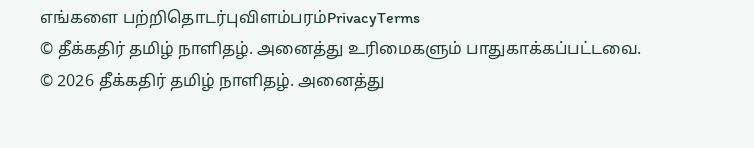எங்களை பற்றிதொடர்புவிளம்பரம்PrivacyTerms
© தீக்கதிர் தமிழ் நாளிதழ். அனைத்து உரிமைகளும் பாதுகாக்கப்பட்டவை.
© 2026 தீக்கதிர் தமிழ் நாளிதழ். அனைத்து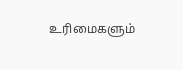உரிமைகளும்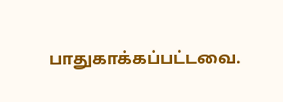பாதுகாக்கப்பட்டவை.